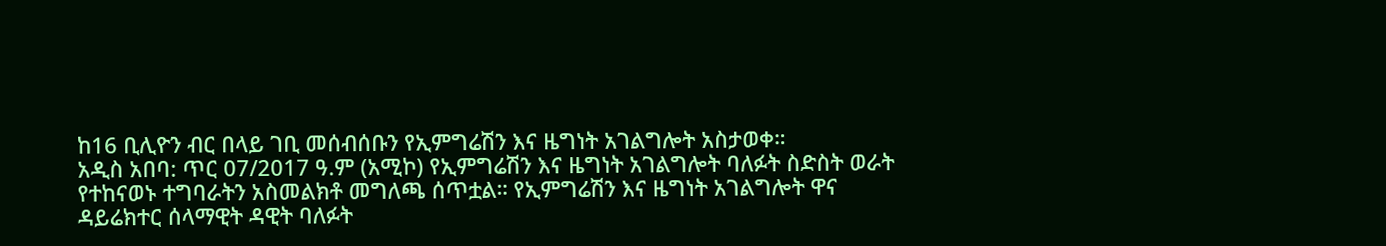ከ16 ቢሊዮን ብር በላይ ገቢ መሰብሰቡን የኢምግሬሽን እና ዜግነት አገልግሎት አስታወቀ።
አዲስ አበባ: ጥር 07/2017 ዓ.ም (አሚኮ) የኢምግሬሽን እና ዜግነት አገልግሎት ባለፉት ስድስት ወራት የተከናወኑ ተግባራትን አስመልክቶ መግለጫ ሰጥቷል። የኢምግሬሽን እና ዜግነት አገልግሎት ዋና ዳይሬክተር ሰላማዊት ዳዊት ባለፉት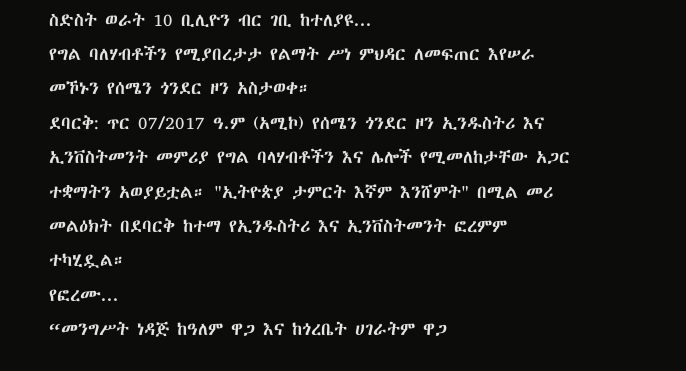ስድስት ወራት 10 ቢሊዮን ብር ገቢ ከተለያዩ...
የግል ባለሃብቶችን የሚያበረታታ የልማት ሥነ ምህዳር ለመፍጠር እየሠራ መኾኑን የሰሜን ጎንደር ዞን አስታወቀ።
ደባርቅ: ጥር 07/2017 ዓ.ም (አሚኮ) የሰሜን ጎንደር ዞን ኢንዱስትሪ እና ኢንቨስትመንት መምሪያ የግል ባላሃብቶችን እና ሌሎች የሚመለከታቸው አጋር ተቋማትን አወያይቷል። "ኢትዮጵያ ታምርት እኛም እንሸምት" በሚል መሪ መልዕክት በደባርቅ ከተማ የኢንዱስትሪ እና ኢንቨስትመንት ፎረምም ተካሂዷል።
የፎረሙ...
“መንግሥት ነዳጅ ከዓለም ዋጋ እና ከጎረቤት ሀገራትም ዋጋ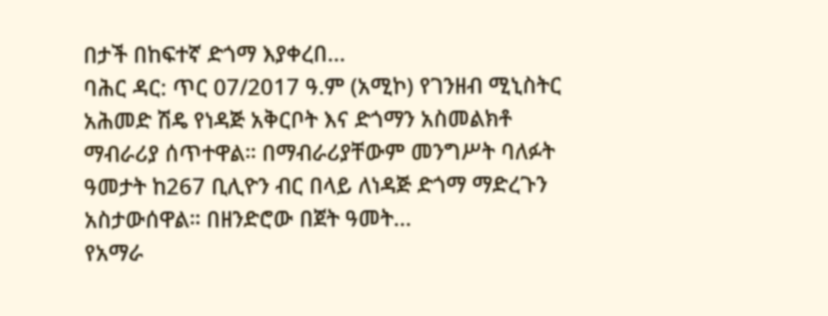በታች በከፍተኛ ድጎማ እያቀረበ...
ባሕር ዳር: ጥር 07/2017 ዓ.ም (አሚኮ) የገንዘብ ሚኒስትር አሕመድ ሽዴ የነዳጅ አቅርቦት እና ድጎማን አስመልክቶ ማብራሪያ ሰጥተዋል። በማብራሪያቸውም መንግሥት ባለፉት ዓመታት ከ267 ቢሊዮን ብር በላይ ለነዳጅ ድጎማ ማድረጉን አስታውሰዋል። በዘንድሮው በጀት ዓመት...
የአማራ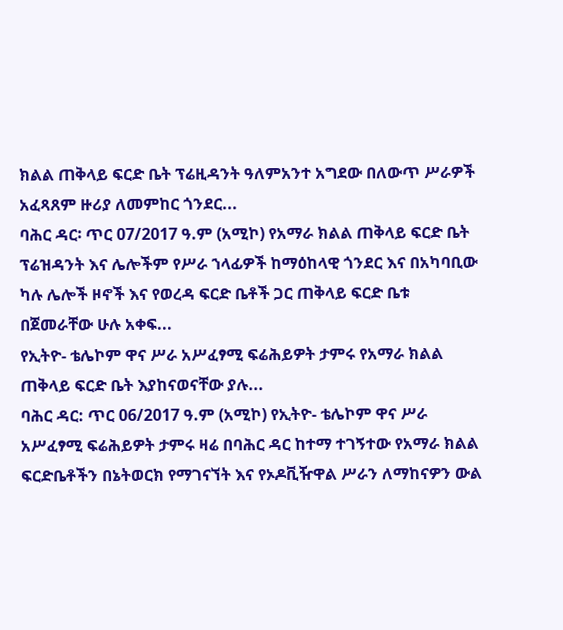ክልል ጠቅላይ ፍርድ ቤት ፕሬዚዳንት ዓለምአንተ አግደው በለውጥ ሥራዎች አፈጻጸም ዙሪያ ለመምከር ጎንደር...
ባሕር ዳር፡ ጥር 07/2017 ዓ.ም (አሚኮ) የአማራ ክልል ጠቅላይ ፍርድ ቤት ፕሬዝዳንት እና ሌሎችም የሥራ ኀላፊዎች ከማዕከላዊ ጎንደር እና በአካባቢው ካሉ ሌሎች ዞኖች እና የወረዳ ፍርድ ቤቶች ጋር ጠቅላይ ፍርድ ቤቱ በጀመራቸው ሁሉ አቀፍ...
የኢትዮ- ቴሌኮም ዋና ሥራ አሥፈፃሚ ፍሬሕይዎት ታምሩ የአማራ ክልል ጠቅላይ ፍርድ ቤት እያከናወናቸው ያሉ...
ባሕር ዳር: ጥር 06/2017 ዓ.ም (አሚኮ) የኢትዮ- ቴሌኮም ዋና ሥራ አሥፈፃሚ ፍሬሕይዎት ታምሩ ዛሬ በባሕር ዳር ከተማ ተገኝተው የአማራ ክልል ፍርድቤቶችን በኔትወርክ የማገናኘት እና የኦዶቪዥዋል ሥራን ለማከናዎን ውል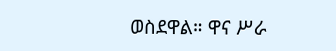ወስደዋል። ዋና ሥራ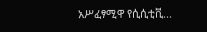አሥፈፃሚዋ የሲሲቲቪ...